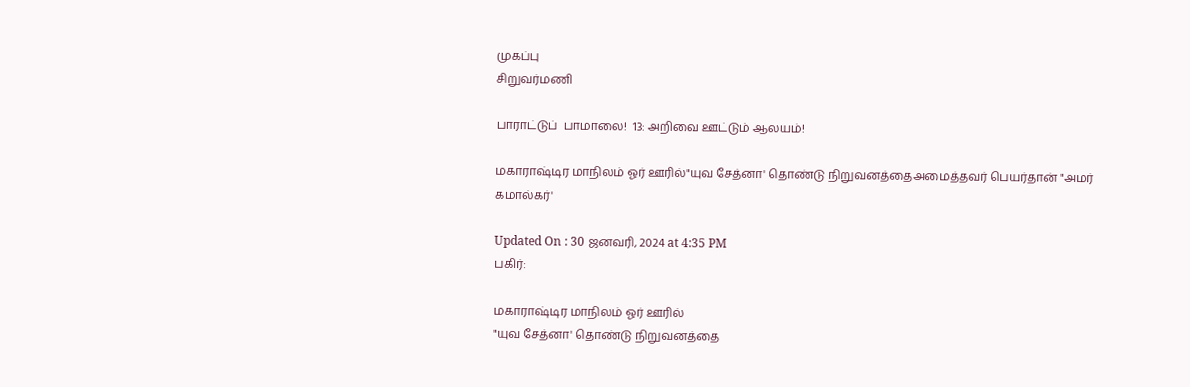முகப்பு
சிறுவர்மணி

பாராட்டுப்  பாமாலை!  13: அறிவை ஊட்டும் ஆலயம்!

மகாராஷ்டிர மாநிலம் ஓர் ஊரில்"யுவ சேத்னா' தொண்டு நிறுவனத்தைஅமைத்தவர் பெயர்தான் "அமர் கமால்கர்'

Updated On : 30 ஜனவரி, 2024 at 4:35 PM
பகிர்:

மகாராஷ்டிர மாநிலம் ஓர் ஊரில்
"யுவ சேத்னா' தொண்டு நிறுவனத்தை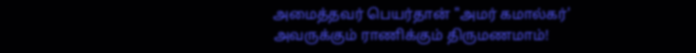அமைத்தவர் பெயர்தான் "அமர் கமால்கர்'
அவருக்கும் ராணிக்கும் திருமணமாம்!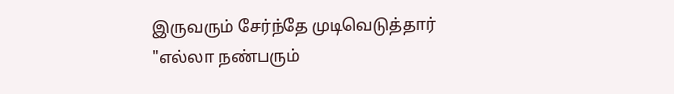இருவரும் சேர்ந்தே முடிவெடுத்தார்
"எல்லா நண்பரும்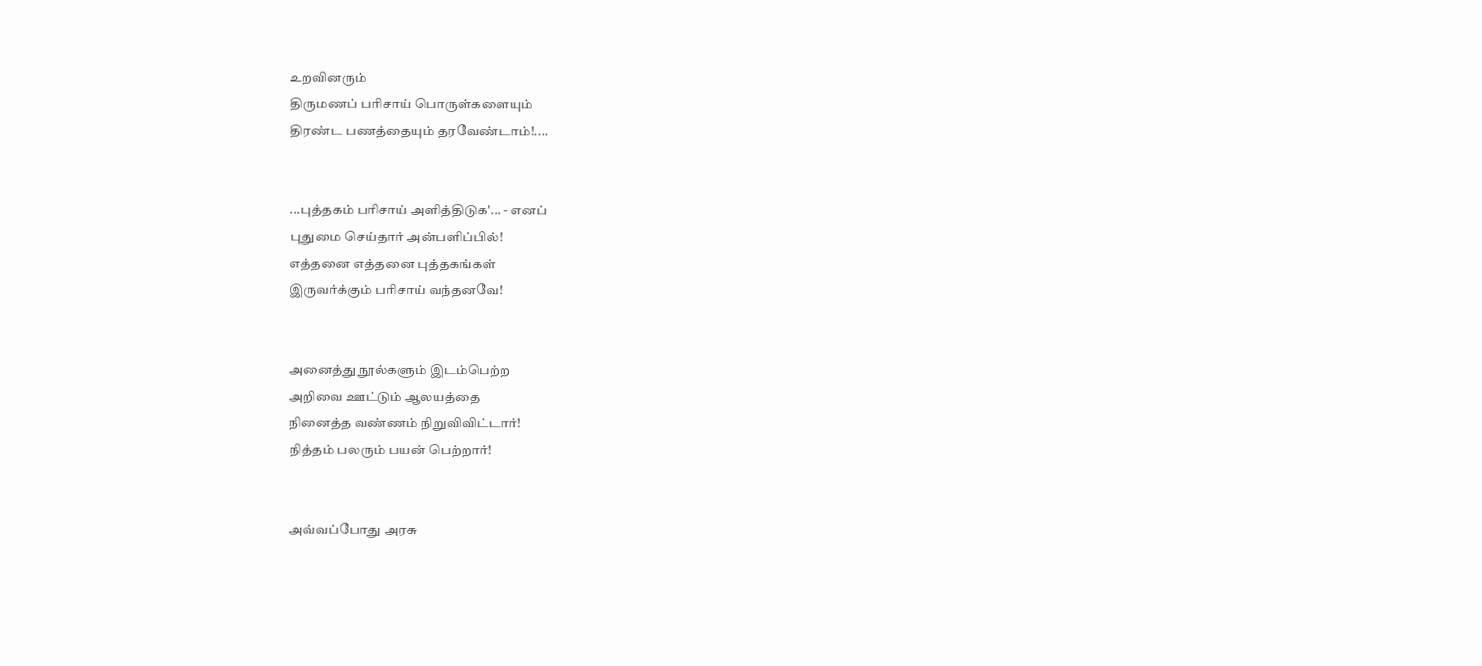உறவினரும்
திருமணப் பரிசாய் பொருள்களையும்
திரண்ட பணத்தையும் தரவேண்டாம்!....


...புத்தகம் பரிசாய் அளித்திடுக'... - எனப்
புதுமை செய்தார் அன்பளிப்பில்!
எத்தனை எத்தனை புத்தகங்கள்
இருவர்க்கும் பரிசாய் வந்தனவே!


அனைத்து நூல்களும் இடம்பெற்ற
அறிவை ஊட்டும் ஆலயத்தை
நினைத்த வண்ணம் நிறுவிவிட்டார்!
நித்தம் பலரும் பயன் பெற்றார்!


அவ்வப்போது அரசு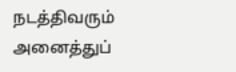நடத்திவரும்
அனைத்துப்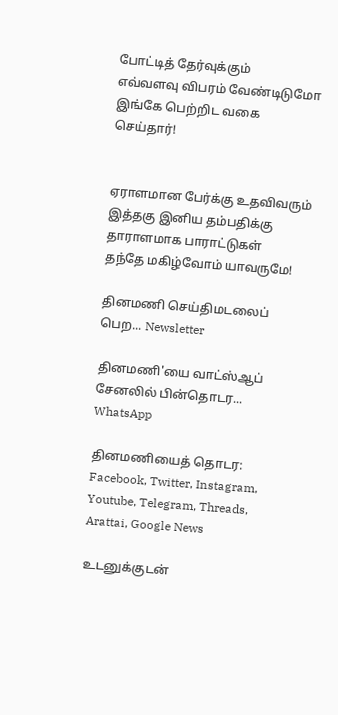போட்டித் தேர்வுக்கும்
எவ்வளவு விபரம் வேண்டிடுமோ
இங்கே பெற்றிட வகை செய்தார்!


ஏராளமான பேர்க்கு உதவிவரும்
இத்தகு இனிய தம்பதிக்கு
தாராளமாக பாராட்டுகள்
தந்தே மகிழ்வோம் யாவருமே!

தினமணி செய்திமடலைப் பெற... Newsletter

தினமணி'யை வாட்ஸ்ஆப் சேனலில் பின்தொடர... WhatsApp

தினமணியைத் தொடர: Facebook, Twitter, Instagram, Youtube, Telegram, Threads, Arattai, Google News

உடனுக்குடன்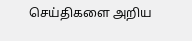செய்திகளை அறிய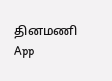தினமணி App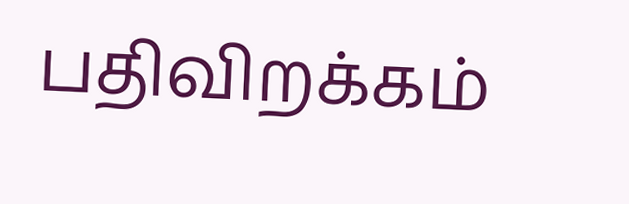பதிவிறக்கம்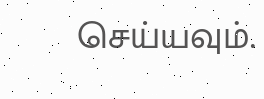செய்யவும்.